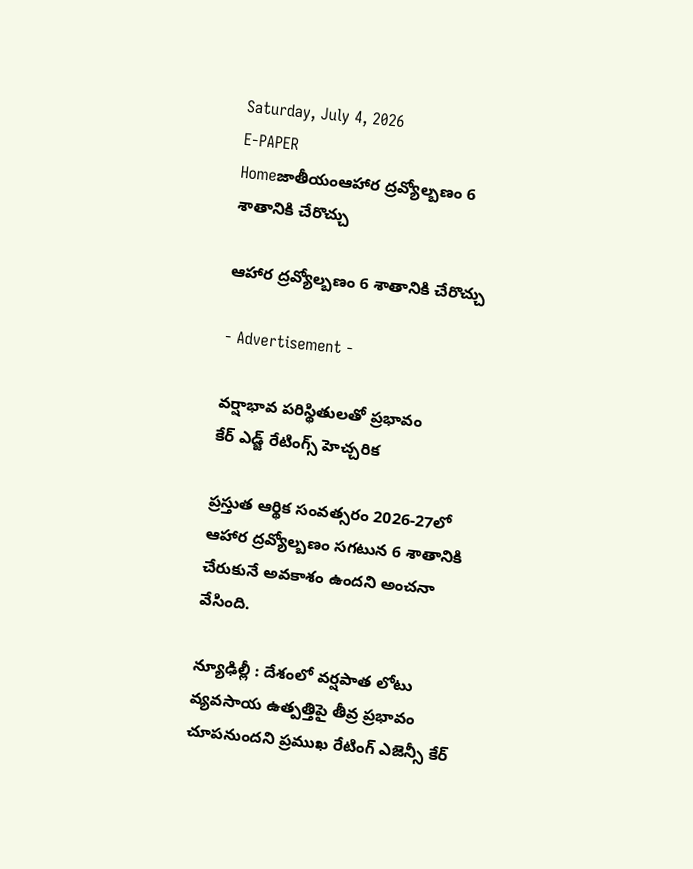Saturday, July 4, 2026
E-PAPER
Homeజాతీయంఆహార ద్రవ్యోల్బణం 6 శాతానికి చేరొచ్చు

ఆహార ద్రవ్యోల్బణం 6 శాతానికి చేరొచ్చు

- Advertisement -

వర్షాభావ పరిస్థితులతో ప్రభావం
కేర్‌ ఎడ్జ్‌ రేటింగ్స్‌ హెచ్చరిక

ప్రస్తుత ఆర్థిక సంవత్సరం 2026-27లో ఆహార ద్రవ్యోల్బణం సగటున 6 శాతానికి చేరుకునే అవకాశం ఉందని అంచనా వేసింది.

న్యూఢిల్లీ : దేశంలో వర్షపాత లోటు వ్యవసాయ ఉత్పత్తిపై తీవ్ర ప్రభావం చూపనుందని ప్రముఖ రేటింగ్‌ ఎజెన్సీ కేర్‌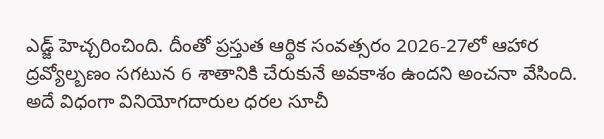ఎడ్జ్‌ హెచ్చరించింది. దీంతో ప్రస్తుత ఆర్థిక సంవత్సరం 2026-27లో ఆహార ద్రవ్యోల్బణం సగటున 6 శాతానికి చేరుకునే అవకాశం ఉందని అంచనా వేసింది. అదే విధంగా వినియోగదారుల ధరల సూచీ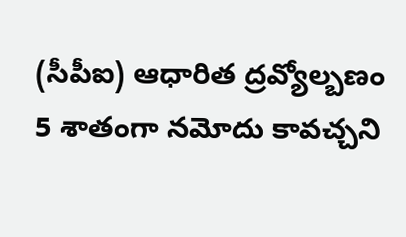(సీపీఐ) ఆధారిత ద్రవ్యోల్బణం 5 శాతంగా నమోదు కావచ్చని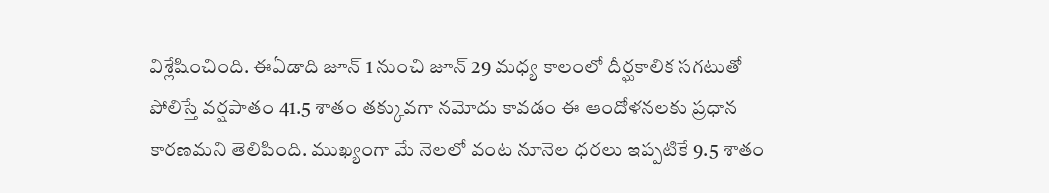విశ్లేషించింది. ఈఏడాది జూన్ 1 నుంచి జూన్ 29 మధ్య కాలంలో దీర్ఘకాలిక సగటుతో పోలిస్తే వర్షపాతం 41.5 శాతం తక్కువగా నమోదు కావడం ఈ ఆందోళనలకు ప్రధాన కారణమని తెలిపింది. ముఖ్యంగా మే నెలలో వంట నూనెల ధరలు ఇప్పటికే 9.5 శాతం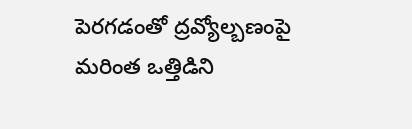పెరగడంతో ద్రవ్యోల్బణంపై మరింత ఒత్తిడిని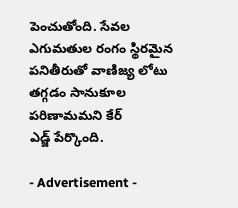పెంచుతోంది. సేవల ఎగుమతుల రంగం స్థిరమైన పనితీరుతో వాణిజ్య లోటు తగ్గడం సానుకూల పరిణామమని కేర్‌ ఎడ్జ్‌ ‌పేర్కొంది.

- Advertisement -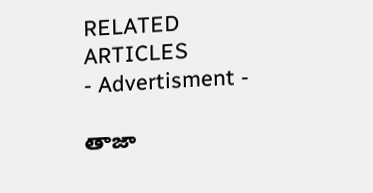RELATED ARTICLES
- Advertisment -

తాజా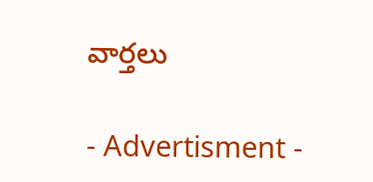వార్తలు

- Advertisment -